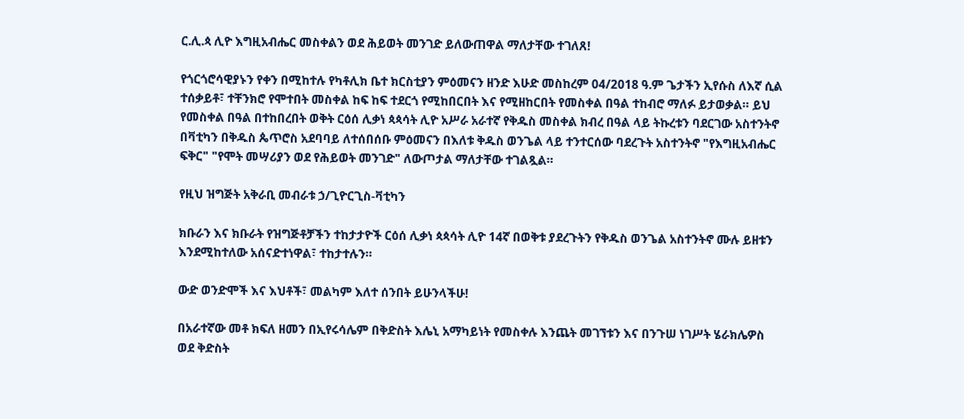ር.ሊ.ጳ ሊዮ እግዚአብሔር መስቀልን ወደ ሕይወት መንገድ ይለውጠዋል ማለታቸው ተገለጸ!

የጎርጎሮሳዊያኑን የቀን በሚከተሉ የካቶሊክ ቤተ ክርስቲያን ምዕመናን ዘንድ እሁድ መስከረም 04/2018 ዓ.ም ጌታችን ኢየሱስ ለእኛ ሲል ተሰቃይቶ፣ ተቸንክሮ የሞተበት መስቀል ከፍ ከፍ ተደርጎ የሚከበርበት እና የሚዘከርበት የመስቀል በዓል ተከብሮ ማለፉ ይታወቃል። ይህ የመስቀል በዓል በተከበረበት ወቅት ርዕሰ ሊቃነ ጳጳሳት ሊዮ አሥራ አራተኛ የቅዱስ መስቀል ክብረ በዓል ላይ ትኩረቱን ባደርገው አስተንትኖ በቫቲካን በቅዱስ ጴጥሮስ አደባባይ ለተሰበሰቡ ምዕመናን በእለቱ ቅዱስ ወንጌል ላይ ተንተርሰው ባደረጉት አስተንትኖ "የእግዚአብሔር ፍቅር" "የሞት መሣሪያን ወደ የሕይወት መንገድ" ለውጦታል ማለታቸው ተገልጿል።

የዚህ ዝግጅት አቅራቢ መብራቱ ኃ/ጊዮርጊስ-ቫቲካን

ክቡራን እና ክቡራት የዝግጅቶቻችን ተከታታዮች ርዕሰ ሊቃነ ጳጳሳት ሊዮ 14ኛ በወቅቱ ያደረጉትን የቅዱስ ወንጌል አስተንትኖ ሙሉ ይዘቱን እንደሚከተለው አሰናድተነዋል፣ ተከታተሉን።

ውድ ወንድሞች እና እህቶች፣ መልካም እለተ ሰንበት ይሁንላችሁ!

በአራተኛው መቶ ክፍለ ዘመን በኢየሩሳሌም በቅድስት እሌኒ አማካይነት የመስቀሉ እንጨት መገኘቱን እና በንጉሠ ነገሥት ሄራክሌዎስ ወደ ቅድስት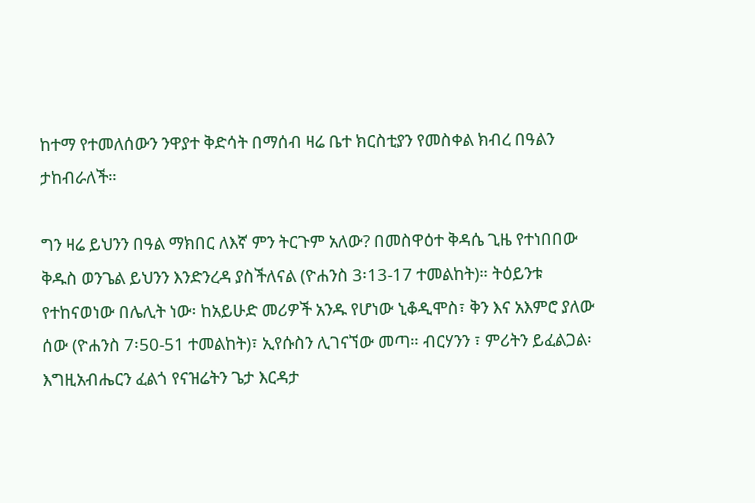ከተማ የተመለሰውን ንዋያተ ቅድሳት በማሰብ ዛሬ ቤተ ክርስቲያን የመስቀል ክብረ በዓልን ታከብራለች።

ግን ዛሬ ይህንን በዓል ማክበር ለእኛ ምን ትርጉም አለው? በመስዋዕተ ቅዳሴ ጊዜ የተነበበው ቅዱስ ወንጌል ይህንን እንድንረዳ ያስችለናል (ዮሐንስ 3፡13-17 ተመልከት)። ትዕይንቱ የተከናወነው በሌሊት ነው፡ ከአይሁድ መሪዎች አንዱ የሆነው ኒቆዲሞስ፣ ቅን እና አእምሮ ያለው ሰው (ዮሐንስ 7፡50-51 ተመልከት)፣ ኢየሱስን ሊገናኘው መጣ። ብርሃንን ፣ ምሪትን ይፈልጋል፡ እግዚአብሔርን ፈልጎ የናዝሬትን ጌታ እርዳታ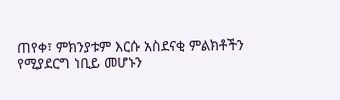ጠየቀ፣ ምክንያቱም እርሱ አስደናቂ ምልክቶችን የሚያደርግ ነቢይ መሆኑን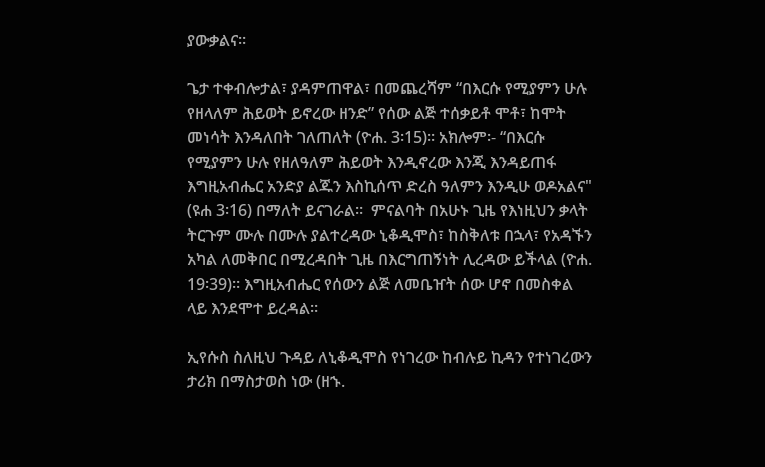ያውቃልና።

ጌታ ተቀብሎታል፣ ያዳምጠዋል፣ በመጨረሻም “በእርሱ የሚያምን ሁሉ የዘላለም ሕይወት ይኖረው ዘንድ” የሰው ልጅ ተሰቃይቶ ሞቶ፣ ከሞት መነሳት እንዳለበት ገለጠለት (ዮሐ. 3፡15)። አክሎም፡- “በእርሱ የሚያምን ሁሉ የዘለዓለም ሕይወት እንዲኖረው እንጂ እንዳይጠፋ እግዚአብሔር አንድያ ልጁን እስኪሰጥ ድረስ ዓለምን እንዲሁ ወዶአልና" (ዩሐ 3፡16) በማለት ይናገራል።  ምናልባት በአሁኑ ጊዜ የእነዚህን ቃላት ትርጉም ሙሉ በሙሉ ያልተረዳው ኒቆዲሞስ፣ ከስቅለቱ በኋላ፣ የአዳኙን አካል ለመቅበር በሚረዳበት ጊዜ በእርግጠኝነት ሊረዳው ይችላል (ዮሐ. 19፡39)። እግዚአብሔር የሰውን ልጅ ለመቤዠት ሰው ሆኖ በመስቀል ላይ እንደሞተ ይረዳል።

ኢየሱስ ስለዚህ ጉዳይ ለኒቆዲሞስ የነገረው ከብሉይ ኪዳን የተነገረውን ታሪክ በማስታወስ ነው (ዘኁ.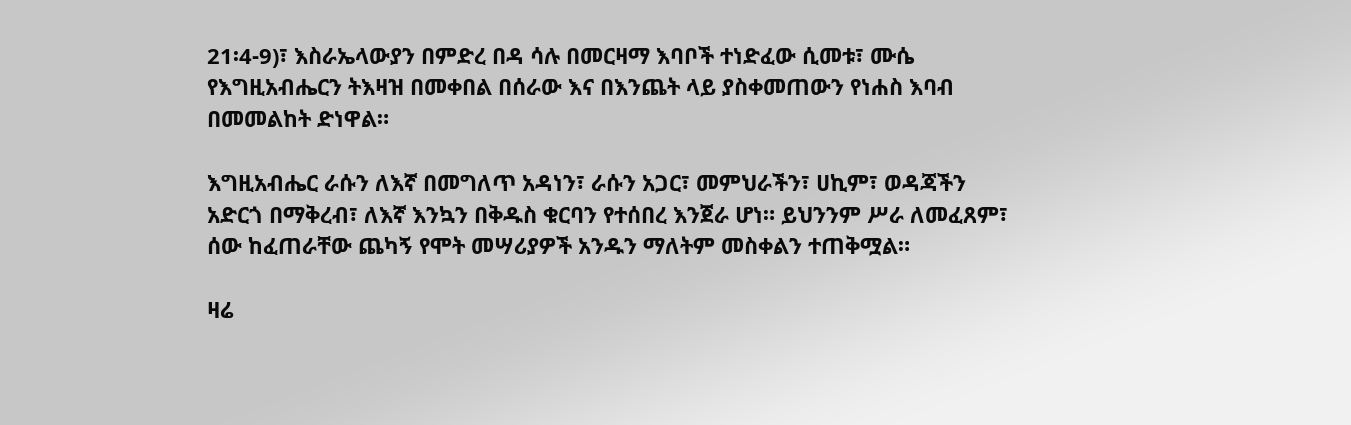21፡4-9)፣ እስራኤላውያን በምድረ በዳ ሳሉ በመርዛማ እባቦች ተነድፈው ሲመቱ፣ ሙሴ የእግዚአብሔርን ትእዛዝ በመቀበል በሰራው እና በእንጨት ላይ ያስቀመጠውን የነሐስ እባብ በመመልከት ድነዋል።

እግዚአብሔር ራሱን ለእኛ በመግለጥ አዳነን፣ ራሱን አጋር፣ መምህራችን፣ ሀኪም፣ ወዳጃችን አድርጎ በማቅረብ፣ ለእኛ እንኳን በቅዱስ ቁርባን የተሰበረ እንጀራ ሆነ። ይህንንም ሥራ ለመፈጸም፣ ሰው ከፈጠራቸው ጨካኝ የሞት መሣሪያዎች አንዱን ማለትም መስቀልን ተጠቅሟል።

ዛሬ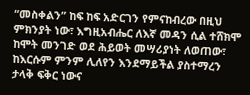“መስቀልን” ከፍ ከፍ አድርገን የምናከብረው በዚህ ምክንያት ነው፣ እግዚአብሔር ለእኛ መዳን ሲል ተሸክሞ ከሞት መንገድ ወደ ሕይወት መሣሪያነት ለወጠው፣ ከእርሱም ምንም ሊለየን እንደማይችል ያስተማረን ታላቅ ፍቅር ነውና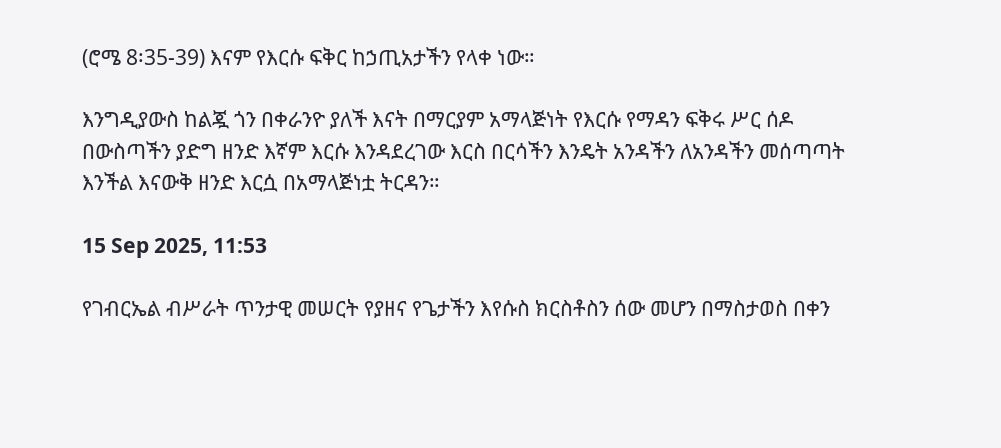(ሮሜ 8፡35-39) እናም የእርሱ ፍቅር ከኃጢአታችን የላቀ ነው።

እንግዲያውስ ከልጇ ጎን በቀራንዮ ያለች እናት በማርያም አማላጅነት የእርሱ የማዳን ፍቅሩ ሥር ሰዶ በውስጣችን ያድግ ዘንድ እኛም እርሱ እንዳደረገው እርስ በርሳችን እንዴት አንዳችን ለአንዳችን መሰጣጣት እንችል እናውቅ ዘንድ እርሷ በአማላጅነቷ ትርዳን።

15 Sep 2025, 11:53

የገብርኤል ብሥራት ጥንታዊ መሠርት የያዘና የጌታችን እየሱስ ክርስቶስን ሰው መሆን በማስታወስ በቀን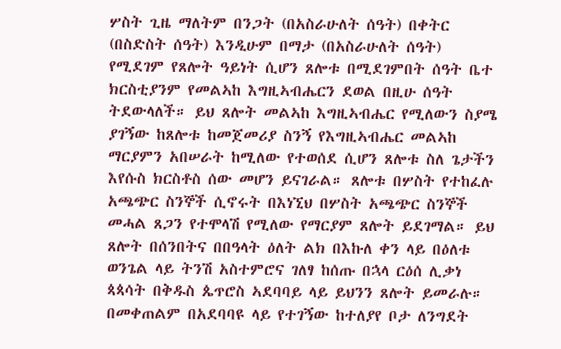ሦስት ጊዜ ማለትም በንጋት (በአስራሁለት ሰዓት) በቀትር (በስድስት ሰዓት) እንዲሁም በማታ (በአስራሁለት ሰዓት) የሚደገም የጸሎት ዓይነት ሲሆን ጸሎቱ በሚደገምበት ሰዓት ቤተ ክርስቲያንም የመልኣከ እግዚኣብሔርን ደወል በዚሁ ሰዓት ትደውላለች። ይህ ጸሎት መልኣከ እግዚኣብሔር የሚለውን ስያሜ ያገኝው ከጸሎቱ ከመጀመሪያ ስንኝ የእግዚኣብሔር መልኣከ ማርያምን አበሠራት ከሚለው የተወሰደ ሲሆን ጸሎቱ ስለ ጌታችን እየሱስ ክርስቶስ ሰው መሆን ይናገራል። ጸሎቱ በሦስት የተከፈሉ አጫጭር ስንኞች ሲኖሩት በእነኚህ በሦስት አጫጭር ስንኞች መሓል ጸጋን የተሞላሽ የሚለው የማርያም ጸሎት ይደገማል። ይህ ጸሎት በሰንበትና በበዓላት ዕለት ልክ በእኩለ ቀን ላይ በዕለቱ ወንጌል ላይ ትንሽ አስተምሮና ገለፃ ከሰጡ በኋላ ርዕሰ ሊቃነ ጳጳሳት በቅዱስ ጴጥሮስ ኣደባባይ ላይ ይህንን ጸሎት ይመራሉ። በመቀጠልም በአደባባዩ ላይ የተገኝው ከተለያየ ቦታ ለንግደት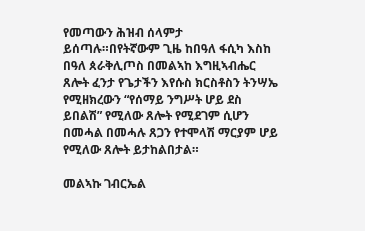የመጣውን ሕዝብ ሰላምታ ይሰጣሉ።በየትኛውም ጊዜ ከበዓለ ፋሲካ እስከ በዓለ ጰራቅሊጦስ በመልኣከ እግዚኣብሔር ጸሎት ፈንታ የጌታችን እየሱስ ክርስቶስን ትንሣኤ የሚዘክረውን “የሰማይ ንግሥት ሆይ ደስ ይበልሽ” የሚለው ጸሎት የሚደገም ሲሆን በመሓል በመሓሉ ጸጋን የተሞላሽ ማርያም ሆይ የሚለው ጸሎት ይታከልበታል።

መልኣኩ ገብርኤል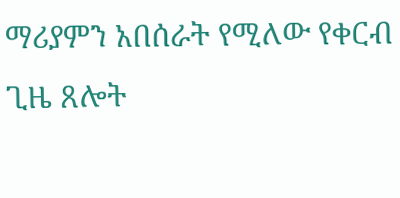ማሪያምን አበሰራት የሚለው የቀርብ ጊዜ ጸሎት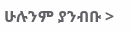ሁሉንም ያንብቡ >